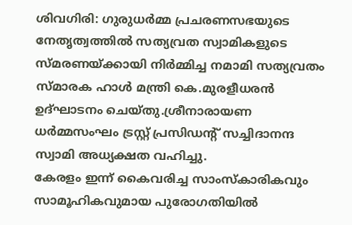ശിവഗിരി: ഗുരുധർമ്മ പ്രചരണസഭയുടെ നേതൃത്വത്തിൽ സത്യവ്രത സ്വാമികളുടെ സ്മരണയ്ക്കായി നിർമ്മിച്ച നമാമി സത്യവ്രതം സ്മാരക ഹാൾ മന്ത്രി കെ.മുരളീധരൻ ഉദ്ഘാടനം ചെയ്തു.ശ്രീനാരായണ ധർമ്മസംഘം ട്രസ്റ്റ് പ്രസിഡന്റ് സച്ചിദാനന്ദ സ്വാമി അധ്യക്ഷത വഹിച്ചു.
കേരളം ഇന്ന് കൈവരിച്ച സാംസ്കാരികവും സാമൂഹികവുമായ പുരോഗതിയിൽ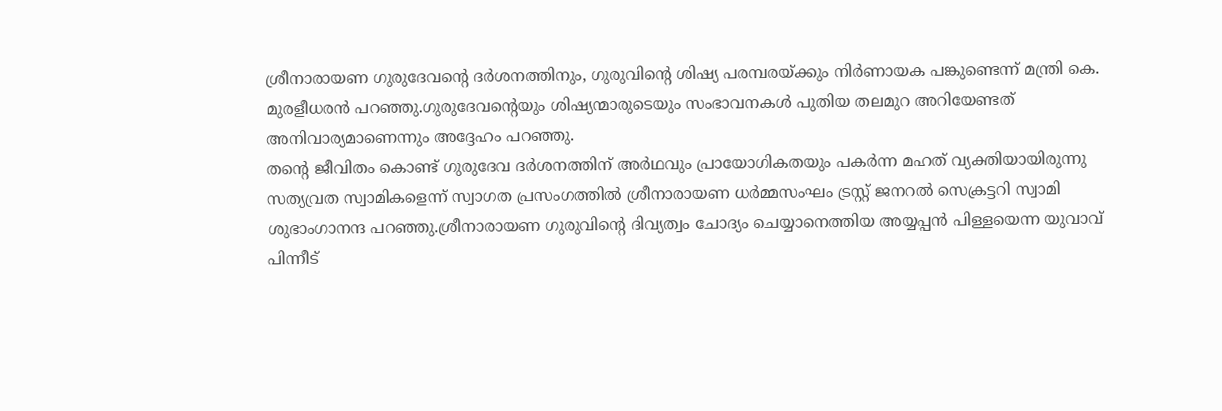ശ്രീനാരായണ ഗുരുദേവന്റെ ദർശനത്തിനും, ഗുരുവിന്റെ ശിഷ്യ പരമ്പരയ്ക്കും നിർണായക പങ്കുണ്ടെന്ന് മന്ത്രി കെ. മുരളീധരൻ പറഞ്ഞു.ഗുരുദേവന്റെയും ശിഷ്യന്മാരുടെയും സംഭാവനകൾ പുതിയ തലമുറ അറിയേണ്ടത് അനിവാര്യമാണെന്നും അദ്ദേഹം പറഞ്ഞു.
തന്റെ ജീവിതം കൊണ്ട് ഗുരുദേവ ദർശനത്തിന് അർഥവും പ്രായോഗികതയും പകർന്ന മഹത് വ്യക്തിയായിരുന്നു സത്യവ്രത സ്വാമികളെന്ന് സ്വാഗത പ്രസംഗത്തിൽ ശ്രീനാരായണ ധർമ്മസംഘം ട്രസ്റ്റ് ജനറൽ സെക്രട്ടറി സ്വാമി ശുഭാംഗാനന്ദ പറഞ്ഞു.ശ്രീനാരായണ ഗുരുവിന്റെ ദിവ്യത്വം ചോദ്യം ചെയ്യാനെത്തിയ അയ്യപ്പൻ പിള്ളയെന്ന യുവാവ് പിന്നീട്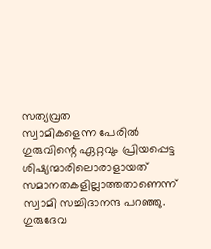സത്യവ്രത
സ്വാമികളെന്ന പേരിൽ ഗുരുവിന്റെ ഏറ്റവും പ്രിയപ്പെട്ട ശിഷ്യന്മാരിലൊരാളായത് സമാനതകളില്ലാത്തതാണെന്ന് സ്വാമി സച്ചിദാനന്ദ പറഞ്ഞു. ഗുരുദേവ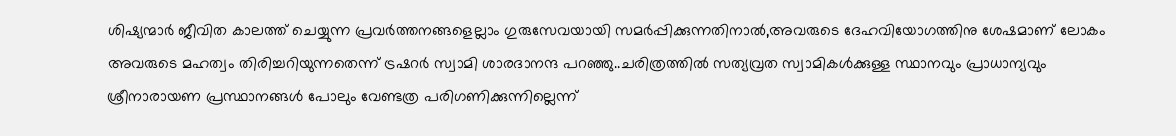ശിഷ്യന്മാർ ജീവിത കാലത്ത് ചെയ്യുന്ന പ്രവർത്തനങ്ങളെല്ലാം ഗുരുസേവയായി സമർപ്പിക്കുന്നതിനാൽ,അവരുടെ ദേഹവിയോഗത്തിനു ശേഷമാണ് ലോകം അവരുടെ മഹത്വം തിരിച്ചറിയുന്നതെന്ന് ട്രഷറർ സ്വാമി ശാരദാനന്ദ പറഞ്ഞു..ചരിത്രത്തിൽ സത്യവ്രത സ്വാമികൾക്കുള്ള സ്ഥാനവും പ്രാധാന്യവും ശ്രീനാരായണ പ്രസ്ഥാനങ്ങൾ പോലും വേണ്ടത്ര പരിഗണിക്കുന്നില്ലെന്ന്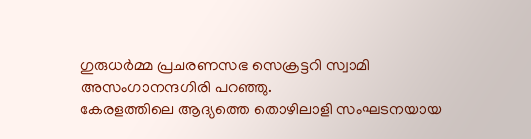ഗുരുധർമ്മ പ്രചരണസഭ സെക്രട്ടറി സ്വാമി അസംഗാനന്ദഗിരി പറഞ്ഞു.
കേരളത്തിലെ ആദ്യത്തെ തൊഴിലാളി സംഘടനയായ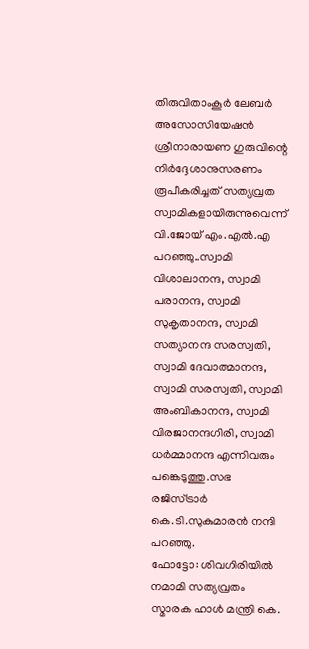തിരുവിതാംകൂർ ലേബർ അസോസിയേഷൻ ശ്രീനാരായണ ഗുരുവിന്റെ നിർദ്ദേശാനുസരണം രൂപീകരിച്ചത് സത്യവ്രത സ്വാമികളായിരുന്നുവെന്ന് വി.ജോയ് എം.എൽ.എ പറഞ്ഞു..സ്വാമി വിശാലാനന്ദ, സ്വാമി പരാനന്ദ, സ്വാമി സുകൃതാനന്ദ, സ്വാമി സത്യാനന്ദ സരസ്വതി, സ്വാമി ദേവാത്മാനന്ദ, സ്വാമി സരസ്വതി, സ്വാമി അംബികാനന്ദ, സ്വാമി വിരജാനന്ദഗിരി, സ്വാമി ധർമ്മാനന്ദ എന്നിവരും പങ്കെടുത്തു.സഭ രജിസ്ട്രാർ കെ.ടി.സുകുമാരൻ നന്ദി പറഞ്ഞു.
ഫോട്ടോ: ശിവഗിരിയിൽ നമാമി സത്യവ്രതം സ്മാരക ഹാൾ മന്ത്രി കെ.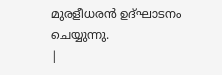മുരളീധരൻ ഉദ്ഘാടനം ചെയ്യുന്നു.
|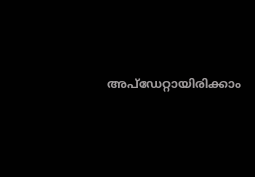അപ്ഡേറ്റായിരിക്കാം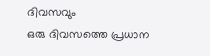ദിവസവും
ഒരു ദിവസത്തെ പ്രധാന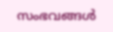സംഭവങ്ങൾ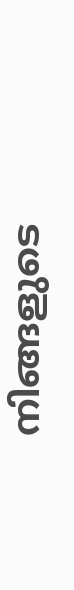നിങ്ങളുടെ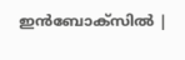ഇൻബോക്സിൽ |